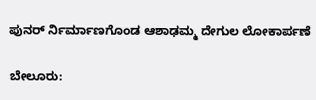ಪುನರ್ ರ್ನಿರ್ಮಾಣಗೊಂಡ ಆಶಾಢಮ್ಮ ದೇಗುಲ ಲೋಕಾರ್ಪಣೆ

ಬೇಲೂರು: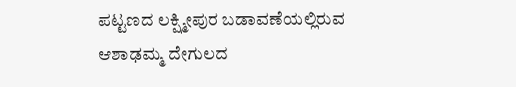ಪಟ್ಟಣದ ಲಕ್ಷ್ಮೀಪುರ ಬಡಾವಣೆಯಲ್ಲಿರುವ ಆಶಾಢಮ್ಮ ದೇಗುಲದ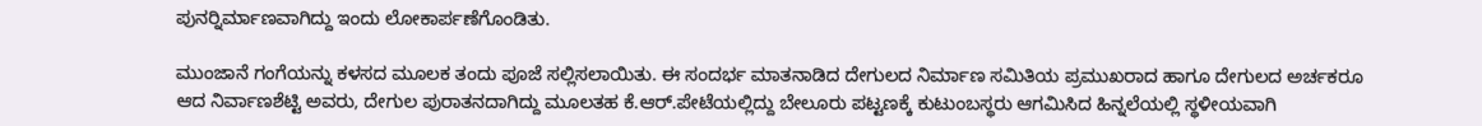ಪುನರ್‍ನಿರ್ಮಾಣವಾಗಿದ್ದು ಇಂದು ಲೋಕಾರ್ಪಣೆಗೊಂಡಿತು.

ಮುಂಜಾನೆ ಗಂಗೆಯನ್ನು ಕಳಸದ ಮೂಲಕ ತಂದು ಪೂಜೆ ಸಲ್ಲಿಸಲಾಯಿತು. ಈ ಸಂದರ್ಭ ಮಾತನಾಡಿದ ದೇಗುಲದ ನಿರ್ಮಾಣ ಸಮಿತಿಯ ಪ್ರಮುಖರಾದ ಹಾಗೂ ದೇಗುಲದ ಅರ್ಚಕರೂ ಆದ ನಿರ್ವಾಣಶೆಟ್ಟಿ ಅವರು, ದೇಗುಲ ಪುರಾತನದಾಗಿದ್ದು ಮೂಲತಹ ಕೆ.ಆರ್.ಪೇಟೆಯಲ್ಲಿದ್ದು ಬೇಲೂರು ಪಟ್ಟಣಕ್ಕೆ ಕುಟುಂಬಸ್ಥರು ಆಗಮಿಸಿದ ಹಿನ್ನಲೆಯಲ್ಲಿ ಸ್ಥಳೀಯವಾಗಿ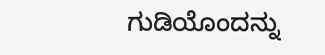ಗುಡಿಯೊಂದನ್ನು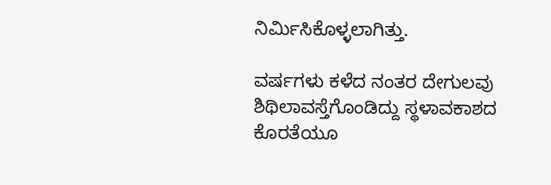ನಿರ್ಮಿಸಿಕೊಳ್ಳಲಾಗಿತ್ತು.

ವರ್ಷಗಳು ಕಳೆದ ನಂತರ ದೇಗುಲವು ಶಿಥಿಲಾವಸ್ತೆಗೊಂಡಿದ್ದು ಸ್ಥಳಾವಕಾಶದ ಕೊರತೆಯೂ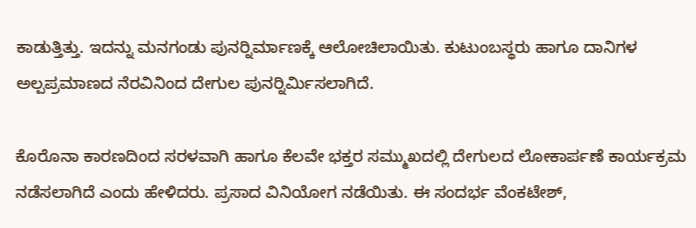ಕಾಡುತ್ತಿತ್ತು. ಇದನ್ನು ಮನಗಂಡು ಪುನರ್‍ನಿರ್ಮಾಣಕ್ಕೆ ಆಲೋಚಿಲಾಯಿತು. ಕುಟುಂಬಸ್ಥರು ಹಾಗೂ ದಾನಿಗಳ ಅಲ್ಪಪ್ರಮಾಣದ ನೆರವಿನಿಂದ ದೇಗುಲ ಪುನರ್‍ನಿರ್ಮಿಸಲಾಗಿದೆ.

ಕೊರೊನಾ ಕಾರಣದಿಂದ ಸರಳವಾಗಿ ಹಾಗೂ ಕೆಲವೇ ಭಕ್ತರ ಸಮ್ಮುಖದಲ್ಲಿ ದೇಗುಲದ ಲೋಕಾರ್ಪಣೆ ಕಾರ್ಯಕ್ರಮ ನಡೆಸಲಾಗಿದೆ ಎಂದು ಹೇಳಿದರು. ಪ್ರಸಾದ ವಿನಿಯೋಗ ನಡೆಯಿತು. ಈ ಸಂದರ್ಭ ವೆಂಕಟೇಶ್,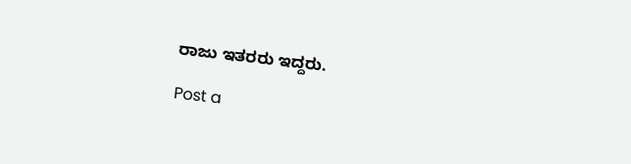ರಾಜು ಇತರರು ಇದ್ದರು.

Post a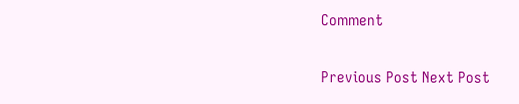Comment

Previous Post Next Post